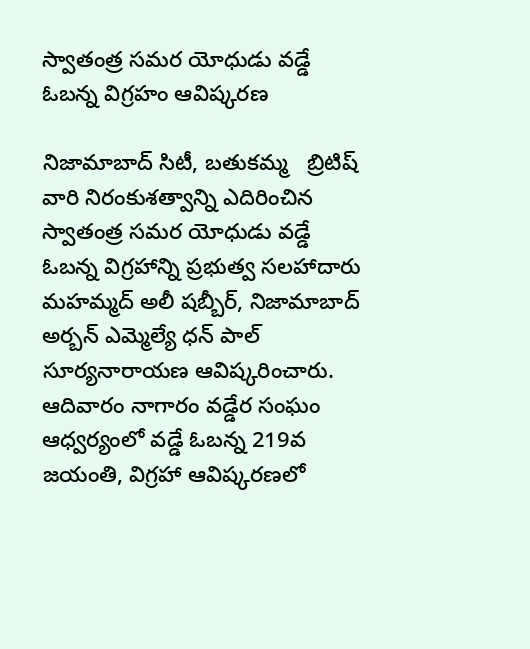స్వాతంత్ర సమర యోధుడు వడ్డే ఓబన్న విగ్రహం ఆవిష్కరణ

నిజామాబాద్ సిటీ, బతుకమ్మ   బ్రిటిష్ వారి నిరంకుశత్వాన్ని ఎదిరించిన స్వాతంత్ర సమర యోధుడు వడ్డే ఓబన్న విగ్రహాన్ని ప్రభుత్వ సలహాదారు మహమ్మద్ అలీ షబ్బీర్, నిజామాబాద్ అర్బన్ ఎమ్మెల్యే ధన్ పాల్ సూర్యనారాయణ ఆవిష్కరించారు. ఆదివారం నాగారం వడ్డేర సంఘం ఆధ్వర్యంలో వడ్డే ఓబన్న 219వ జయంతి, విగ్రహా ఆవిష్కరణలో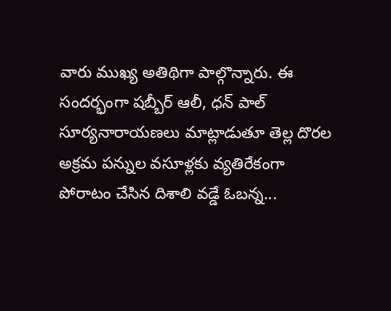వారు ముఖ్య అతిథిగా పాల్గొన్నారు. ఈ సందర్భంగా షబ్బీర్ ఆలీ, ధన్ పాల్ సూర్యనారాయణలు మాట్లాడుతూ తెల్ల దొరల అక్రమ పన్నుల వసూళ్లకు వ్యతిరేకంగా పోరాటం చేసిన దిశాలి వడ్డే ఓబన్న...